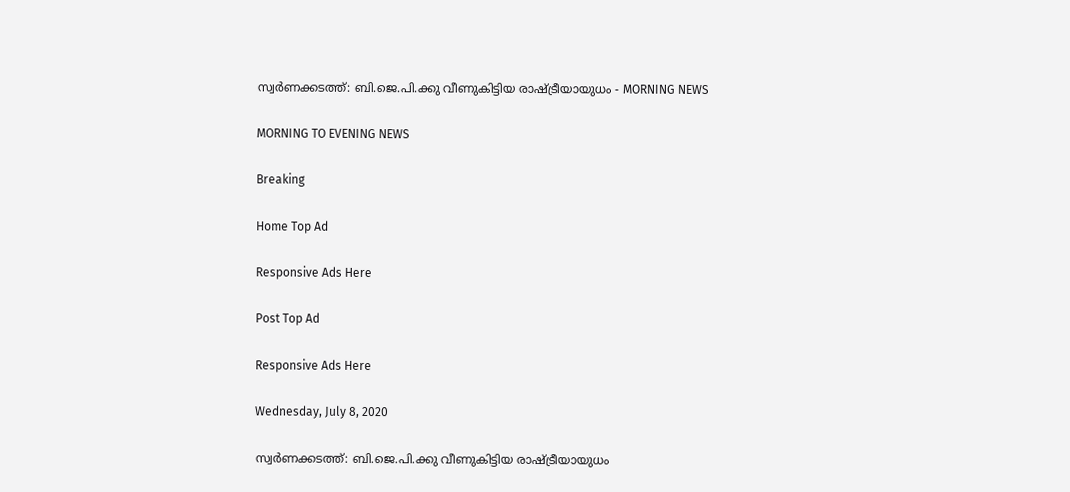സ്വർണക്കടത്ത്: ബി.ജെ.പി.ക്കു വീണുകിട്ടിയ രാഷ്ട്രീയായുധം - MORNING NEWS

MORNING TO EVENING NEWS

Breaking

Home Top Ad

Responsive Ads Here

Post Top Ad

Responsive Ads Here

Wednesday, July 8, 2020

സ്വർണക്കടത്ത്: ബി.ജെ.പി.ക്കു വീണുകിട്ടിയ രാഷ്ട്രീയായുധം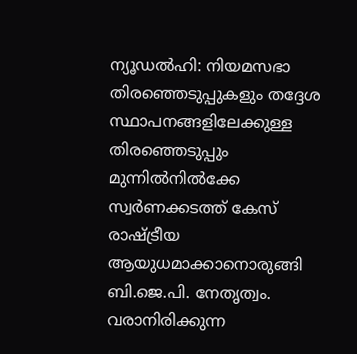ന്യൂഡൽഹി: നിയമസഭാ തിരഞ്ഞെടുപ്പുകളും തദ്ദേശ സ്ഥാപനങ്ങളിലേക്കുള്ള തിരഞ്ഞെടുപ്പും മുന്നിൽനിൽക്കേ സ്വർണക്കടത്ത് കേസ് രാഷ്ട്രീയ ആയുധമാക്കാനൊരുങ്ങി ബി.ജെ.പി. നേതൃത്വം. വരാനിരിക്കുന്ന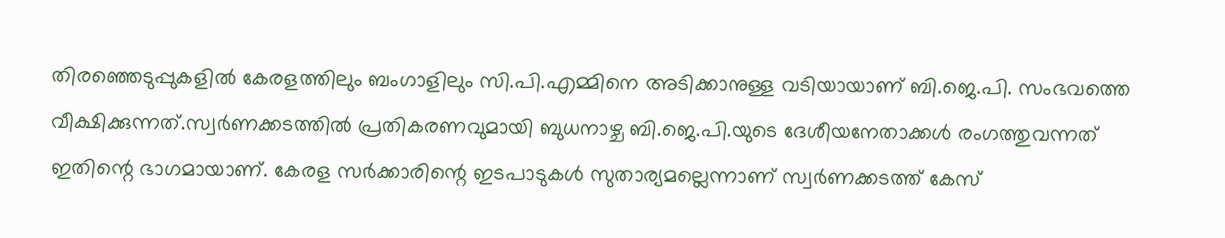തിരഞ്ഞെടുപ്പുകളിൽ കേരളത്തിലും ബംഗാളിലും സി.പി.എമ്മിനെ അടിക്കാനുള്ള വടിയായാണ് ബി.ജെ.പി. സംഭവത്തെ വീക്ഷിക്കുന്നത്.സ്വർണക്കടത്തിൽ പ്രതികരണവുമായി ബുധനാഴ്ച ബി.ജെ.പി.യുടെ ദേശീയനേതാക്കൾ രംഗത്തുവന്നത് ഇതിന്റെ ഭാഗമായാണ്. കേരള സർക്കാരിന്റെ ഇടപാടുകൾ സുതാര്യമല്ലെന്നാണ് സ്വർണക്കടത്ത് കേസ്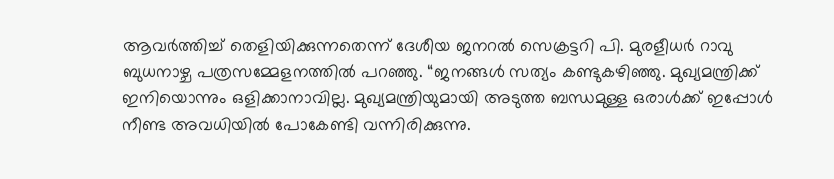ആവർത്തിച്ച് തെളിയിക്കുന്നതെന്ന് ദേശീയ ജനറൽ സെക്രട്ടറി പി. മുരളീധർ റാവു ബുധനാഴ്ച പത്രസമ്മേളനത്തിൽ പറഞ്ഞു. “ജനങ്ങൾ സത്യം കണ്ടുകഴിഞ്ഞു. മുഖ്യമന്ത്രിക്ക് ഇനിയൊന്നും ഒളിക്കാനാവില്ല. മുഖ്യമന്ത്രിയുമായി അടുത്ത ബന്ധമുള്ള ഒരാൾക്ക് ഇപ്പോൾ നീണ്ട അവധിയിൽ പോകേണ്ടി വന്നിരിക്കുന്നു.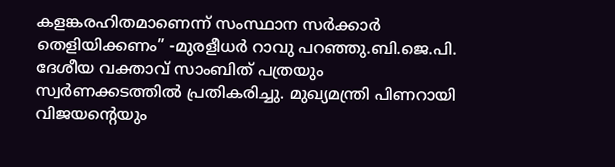കളങ്കരഹിതമാണെന്ന് സംസ്ഥാന സർക്കാർ തെളിയിക്കണം” -മുരളീധർ റാവു പറഞ്ഞു.ബി.ജെ.പി. ദേശീയ വക്താവ് സാംബിത് പത്രയും സ്വർണക്കടത്തിൽ പ്രതികരിച്ചു. മുഖ്യമന്ത്രി പിണറായി വിജയന്റെയും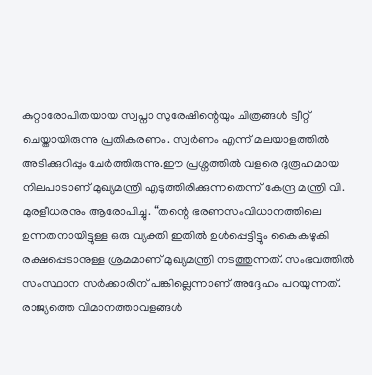കുറ്റാരോപിതയായ സ്വപ്നാ സുരേഷിന്റെയും ചിത്രങ്ങൾ ട്വീറ്റ് ചെയ്തായിരുന്നു പ്രതികരണം. സ്വർണം എന്ന് മലയാളത്തിൽ അടിക്കുറിപ്പും ചേർത്തിരുന്നു.ഈ പ്രശ്നത്തിൽ വളരെ ദുരൂഹമായ നിലപാടാണ് മുഖ്യമന്ത്രി എടുത്തിരിക്കുന്നതെന്ന് കേന്ദ്ര മന്ത്രി വി. മുരളീധരനും ആരോപിച്ചു. “തന്റെ ഭരണസംവിധാനത്തിലെ ഉന്നതനായിട്ടുള്ള ഒരു വ്യക്തി ഇതിൽ ഉൾപ്പെട്ടിട്ടും കൈകഴുകി രക്ഷപ്പെടാനുള്ള ശ്രമമാണ് മുഖ്യമന്ത്രി നടത്തുന്നത്. സംഭവത്തിൽ സംസ്ഥാന സർക്കാരിന് പങ്കില്ലെന്നാണ് അദ്ദേഹം പറയുന്നത്. രാജ്യത്തെ വിമാനത്താവളങ്ങൾ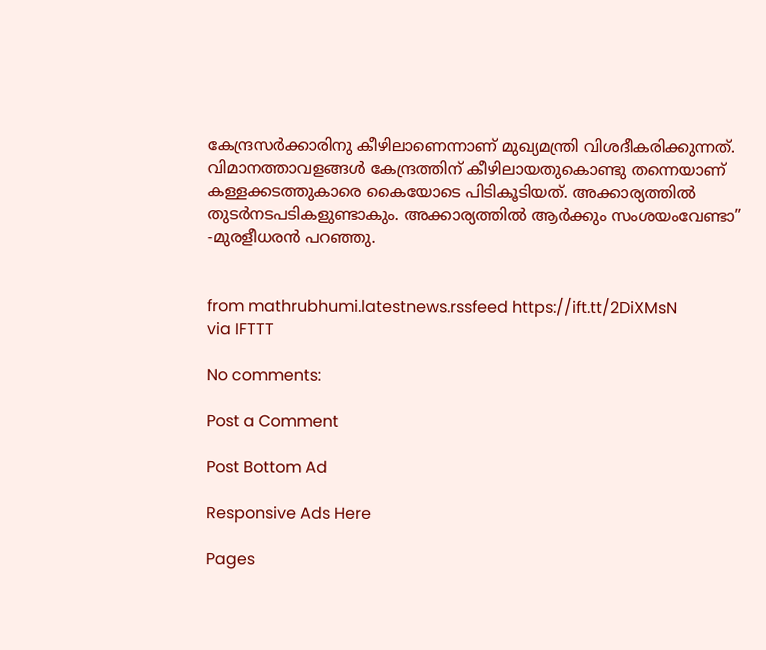കേന്ദ്രസർക്കാരിനു കീഴിലാണെന്നാണ് മുഖ്യമന്ത്രി വിശദീകരിക്കുന്നത്. വിമാനത്താവളങ്ങൾ കേന്ദ്രത്തിന് കീഴിലായതുകൊണ്ടു തന്നെയാണ് കള്ളക്കടത്തുകാരെ കൈയോടെ പിടികൂടിയത്. അക്കാര്യത്തിൽ തുടർനടപടികളുണ്ടാകും. അക്കാര്യത്തിൽ ആർക്കും സംശയംവേണ്ടാ” -മുരളീധരൻ പറഞ്ഞു.


from mathrubhumi.latestnews.rssfeed https://ift.tt/2DiXMsN
via IFTTT

No comments:

Post a Comment

Post Bottom Ad

Responsive Ads Here

Pages